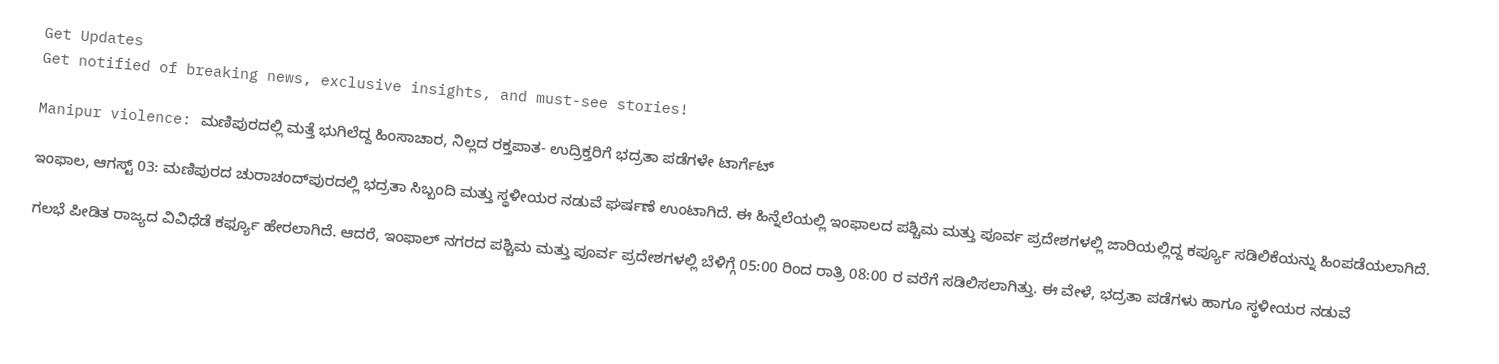Get Updates
Get notified of breaking news, exclusive insights, and must-see stories!

Manipur violence: ಮಣಿಪುರದಲ್ಲಿ ಮತ್ತೆ ಭುಗಿಲೆದ್ದ ಹಿಂಸಾಚಾರ, ನಿಲ್ಲದ ರಕ್ತಪಾತ- ಉದ್ರಿಕ್ತರಿಗೆ ಭದ್ರತಾ ಪಡೆಗಳೇ ಟಾರ್ಗೆಟ್‌

ಇಂಫಾಲ, ಆಗಸ್ಟ್‌ 03: ಮಣಿಪುರದ ಚುರಾಚಂದ್‌ಪುರದಲ್ಲಿ ಭದ್ರತಾ ಸಿಬ್ಬಂದಿ ಮತ್ತು ಸ್ಥಳೀಯರ ನಡುವೆ ಘರ್ಷಣೆ ಉಂಟಾಗಿದೆ. ಈ ಹಿನ್ನೆಲೆಯಲ್ಲಿ ಇಂಫಾಲದ ಪಶ್ಚಿಮ ಮತ್ತು ಪೂರ್ವ ಪ್ರದೇಶಗಳಲ್ಲಿ ಜಾರಿಯಲ್ಲಿದ್ದ ಕರ್ಪ್ಯೂ ಸಡಿಲಿಕೆಯನ್ನು ಹಿಂಪಡೆಯಲಾಗಿದೆ.

ಗಲಭೆ ಪೀಡಿತ ರಾಜ್ಯದ ವಿವಿಧೆಡೆ ಕರ್ಫ್ಯೂ ಹೇರಲಾಗಿದೆ. ಆದರೆ, ಇಂಫಾಲ್ ನಗರದ ಪಶ್ಚಿಮ ಮತ್ತು ಪೂರ್ವ ಪ್ರದೇಶಗಳಲ್ಲಿ ಬೆಳಿಗ್ಗೆ 05:00 ರಿಂದ ರಾತ್ರಿ 08:00 ರ ವರೆಗೆ ಸಡಿಲಿಸಲಾಗಿತ್ತು. ಈ ವೇಳೆ, ಭದ್ರತಾ ಪಡೆಗಳು ಹಾಗೂ ಸ್ಥಳೀಯರ ನಡುವೆ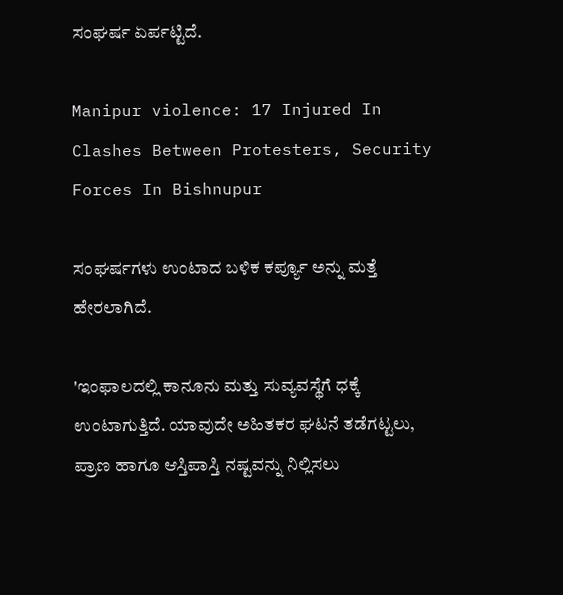ಸಂಘರ್ಷ ಏರ್ಪಟ್ಟಿದೆ.

Manipur violence: 17 Injured In Clashes Between Protesters, Security Forces In Bishnupur

ಸಂಘರ್ಷಗಳು ಉಂಟಾದ ಬಳಿಕ ಕರ್ಪ್ಯೂ ಅನ್ನು ಮತ್ತೆ ಹೇರಲಾಗಿದೆ.

'ಇಂಫಾಲದಲ್ಲಿ ಕಾನೂನು ಮತ್ತು ಸುವ್ಯವಸ್ಥೆಗೆ ಧಕ್ಕೆ ಉಂಟಾಗುತ್ತಿದೆ. ಯಾವುದೇ ಅಹಿತಕರ ಘಟನೆ ತಡೆಗಟ್ಟಲು, ಪ್ರಾಣ ಹಾಗೂ ಆಸ್ತಿಪಾಸ್ತಿ ನಷ್ಟವನ್ನು ನಿಲ್ಲಿಸಲು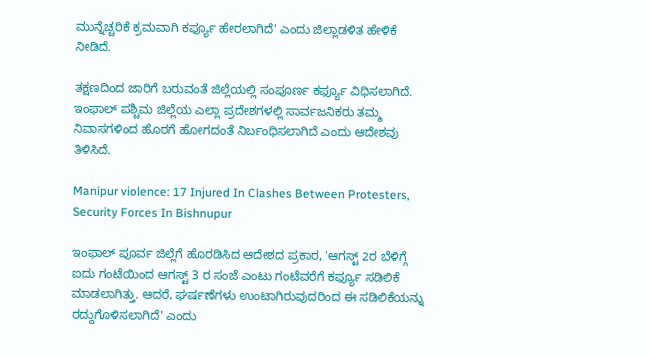ಮುನ್ನೆಚ್ಚರಿಕೆ ಕ್ರಮವಾಗಿ ಕರ್ಫ್ಯೂ ಹೇರಲಾಗಿದೆ' ಎಂದು ಜಿಲ್ಲಾಡಳಿತ ಹೇಳಿಕೆ ನೀಡಿದೆ.

ತಕ್ಷಣದಿಂದ ಜಾರಿಗೆ ಬರುವಂತೆ ಜಿಲ್ಲೆಯಲ್ಲಿ ಸಂಪೂರ್ಣ ಕರ್ಫ್ಯೂ ವಿಧಿಸಲಾಗಿದೆ. ಇಂಫಾಲ್ ಪಶ್ಚಿಮ ಜಿಲ್ಲೆಯ ಎಲ್ಲಾ ಪ್ರದೇಶಗಳಲ್ಲಿ ಸಾರ್ವಜನಿಕರು ತಮ್ಮ ನಿವಾಸಗಳಿಂದ ಹೊರಗೆ ಹೋಗದಂತೆ ನಿರ್ಬಂಧಿಸಲಾಗಿದೆ ಎಂದು ಆದೇಶವು ತಿಳಿಸಿದೆ.

Manipur violence: 17 Injured In Clashes Between Protesters, Security Forces In Bishnupur

ಇಂಫಾಲ್ ಪೂರ್ವ ಜಿಲ್ಲೆಗೆ ಹೊರಡಿಸಿದ ಆದೇಶದ ಪ್ರಕಾರ, 'ಆಗಸ್ಟ್‌ 2ರ ಬೆಳಿಗ್ಗೆ ಐದು ಗಂಟೆಯಿಂದ ಆಗಸ್ಟ್‌ 3 ರ ಸಂಜೆ ಎಂಟು ಗಂಟೆವರೆಗೆ ಕರ್ಫ್ಯೂ ಸಡಿಲಿಕೆ ಮಾಡಲಾಗಿತ್ತು. ಆದರೆ, ಘರ್ಷಣೆಗಳು ಉಂಟಾಗಿರುವುದರಿಂದ ಈ ಸಡಿಲಿಕೆಯನ್ನು ರದ್ದುಗೊಳಿಸಲಾಗಿದೆ' ಎಂದು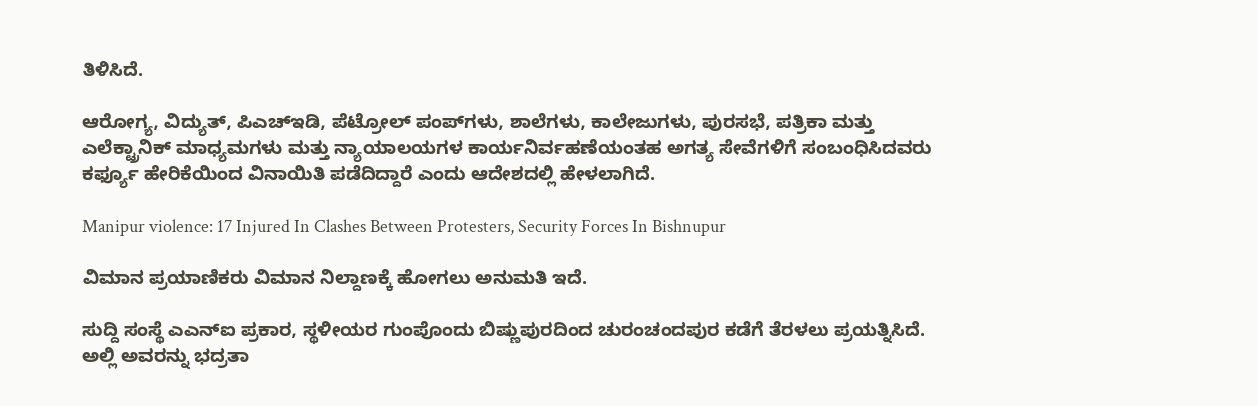ತಿಳಿಸಿದೆ.

ಆರೋಗ್ಯ, ವಿದ್ಯುತ್, ಪಿಎಚ್‌ಇಡಿ, ಪೆಟ್ರೋಲ್ ಪಂಪ್‌ಗಳು, ಶಾಲೆಗಳು, ಕಾಲೇಜುಗಳು, ಪುರಸಭೆ, ಪತ್ರಿಕಾ ಮತ್ತು ಎಲೆಕ್ಟ್ರಾನಿಕ್ ಮಾಧ್ಯಮಗಳು ಮತ್ತು ನ್ಯಾಯಾಲಯಗಳ ಕಾರ್ಯನಿರ್ವಹಣೆಯಂತಹ ಅಗತ್ಯ ಸೇವೆಗಳಿಗೆ ಸಂಬಂಧಿಸಿದವರು ಕರ್ಫ್ಯೂ ಹೇರಿಕೆಯಿಂದ ವಿನಾಯಿತಿ ಪಡೆದಿದ್ದಾರೆ ಎಂದು ಆದೇಶದಲ್ಲಿ ಹೇಳಲಾಗಿದೆ.

Manipur violence: 17 Injured In Clashes Between Protesters, Security Forces In Bishnupur

ವಿಮಾನ ಪ್ರಯಾಣಿಕರು ವಿಮಾನ ನಿಲ್ದಾಣಕ್ಕೆ ಹೋಗಲು ಅನುಮತಿ ಇದೆ.

ಸುದ್ದಿ ಸಂಸ್ಥೆ ಎಎನ್‌ಐ ಪ್ರಕಾರ, ಸ್ಥಳೀಯರ ಗುಂಪೊಂದು ಬಿಷ್ಣುಪುರದಿಂದ ಚುರಂಚಂದಪುರ ಕಡೆಗೆ ತೆರಳಲು ಪ್ರಯತ್ನಿಸಿದೆ. ಅಲ್ಲಿ ಅವರನ್ನು ಭದ್ರತಾ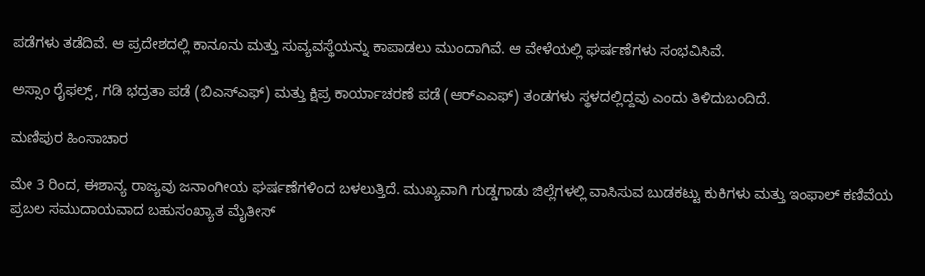ಪಡೆಗಳು ತಡೆದಿವೆ. ಆ ಪ್ರದೇಶದಲ್ಲಿ ಕಾನೂನು ಮತ್ತು ಸುವ್ಯವಸ್ಥೆಯನ್ನು ಕಾಪಾಡಲು ಮುಂದಾಗಿವೆ. ಆ ವೇಳೆಯಲ್ಲಿ ಘರ್ಷಣೆಗಳು ಸಂಭವಿಸಿವೆ.

ಅಸ್ಸಾಂ ರೈಫಲ್ಸ್, ಗಡಿ ಭದ್ರತಾ ಪಡೆ (ಬಿಎಸ್‌ಎಫ್) ಮತ್ತು ಕ್ಷಿಪ್ರ ಕಾರ್ಯಾಚರಣೆ ಪಡೆ (ಆರ್‌ಎಎಫ್) ತಂಡಗಳು ಸ್ಥಳದಲ್ಲಿದ್ದವು ಎಂದು ತಿಳಿದುಬಂದಿದೆ.

ಮಣಿಪುರ ಹಿಂಸಾಚಾರ

ಮೇ 3 ರಿಂದ, ಈಶಾನ್ಯ ರಾಜ್ಯವು ಜನಾಂಗೀಯ ಘರ್ಷಣೆಗಳಿಂದ ಬಳಲುತ್ತಿದೆ. ಮುಖ್ಯವಾಗಿ ಗುಡ್ಡಗಾಡು ಜಿಲ್ಲೆಗಳಲ್ಲಿ ವಾಸಿಸುವ ಬುಡಕಟ್ಟು ಕುಕಿಗಳು ಮತ್ತು ಇಂಫಾಲ್ ಕಣಿವೆಯ ಪ್ರಬಲ ಸಮುದಾಯವಾದ ಬಹುಸಂಖ್ಯಾತ ಮೈತೀಸ್‌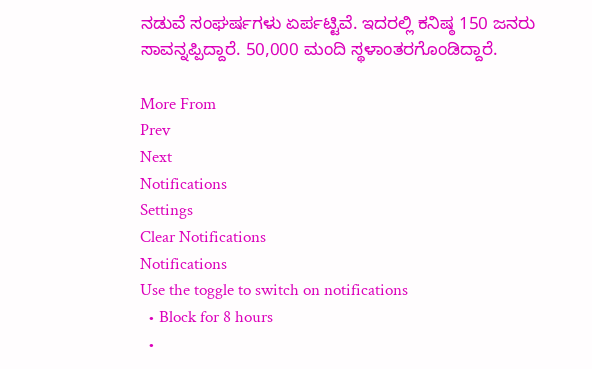ನಡುವೆ ಸಂಘರ್ಷಗಳು ಏರ್ಪಟ್ಟಿವೆ. ಇದರಲ್ಲಿ ಕನಿಷ್ಠ 150 ಜನರು ಸಾವನ್ನಪ್ಪಿದ್ದಾರೆ. 50,000 ಮಂದಿ ಸ್ಥಳಾಂತರಗೊಂಡಿದ್ದಾರೆ.

More From
Prev
Next
Notifications
Settings
Clear Notifications
Notifications
Use the toggle to switch on notifications
  • Block for 8 hours
  •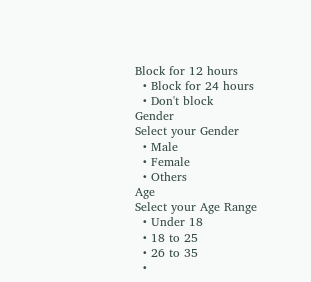Block for 12 hours
  • Block for 24 hours
  • Don't block
Gender
Select your Gender
  • Male
  • Female
  • Others
Age
Select your Age Range
  • Under 18
  • 18 to 25
  • 26 to 35
  •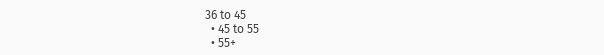36 to 45
  • 45 to 55
  • 55+